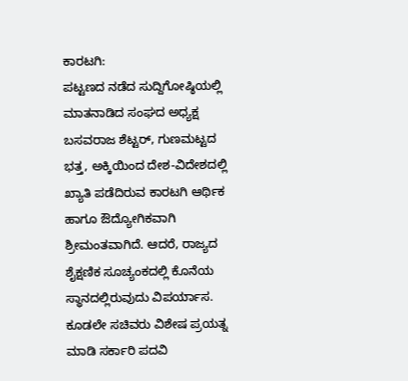ಕಾರಟಗಿ:
ಪಟ್ಟಣದ ನಡೆದ ಸುದ್ದಿಗೋಷ್ಠಿಯಲ್ಲಿ ಮಾತನಾಡಿದ ಸಂಘದ ಅಧ್ಯಕ್ಷ ಬಸವರಾಜ ಶೆಟ್ಟರ್, ಗುಣಮಟ್ಟದ ಭತ್ತ, ಅಕ್ಕಿಯಿಂದ ದೇಶ-ವಿದೇಶದಲ್ಲಿ ಖ್ಯಾತಿ ಪಡೆದಿರುವ ಕಾರಟಗಿ ಆರ್ಥಿಕ ಹಾಗೂ ಔದ್ಯೋಗಿಕವಾಗಿ ಶ್ರೀಮಂತವಾಗಿದೆ. ಆದರೆ, ರಾಜ್ಯದ ಶೈಕ್ಷಣಿಕ ಸೂಚ್ಯಂಕದಲ್ಲಿ ಕೊನೆಯ ಸ್ಥಾನದಲ್ಲಿರುವುದು ವಿಪರ್ಯಾಸ. ಕೂಡಲೇ ಸಚಿವರು ವಿಶೇಷ ಪ್ರಯತ್ನ ಮಾಡಿ ಸರ್ಕಾರಿ ಪದವಿ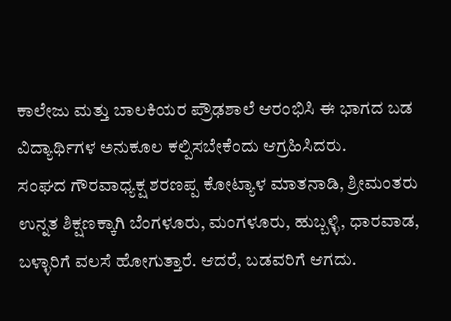ಕಾಲೇಜು ಮತ್ತು ಬಾಲಕಿಯರ ಪ್ರೌಢಶಾಲೆ ಆರಂಭಿಸಿ ಈ ಭಾಗದ ಬಡ ವಿದ್ಯಾರ್ಥಿಗಳ ಅನುಕೂಲ ಕಲ್ಪಿಸಬೇಕೆಂದು ಆಗ್ರಹಿಸಿದರು.
ಸಂಘದ ಗೌರವಾಧ್ಯಕ್ಷ ಶರಣಪ್ಪ ಕೋಟ್ಯಾಳ ಮಾತನಾಡಿ, ಶ್ರೀಮಂತರು ಉನ್ನತ ಶಿಕ್ಷಣಕ್ಕಾಗಿ ಬೆಂಗಳೂರು, ಮಂಗಳೂರು, ಹುಬ್ಬಳ್ಳಿ, ಧಾರವಾಡ, ಬಳ್ಳಾರಿಗೆ ವಲಸೆ ಹೋಗುತ್ತಾರೆ. ಆದರೆ, ಬಡವರಿಗೆ ಆಗದು.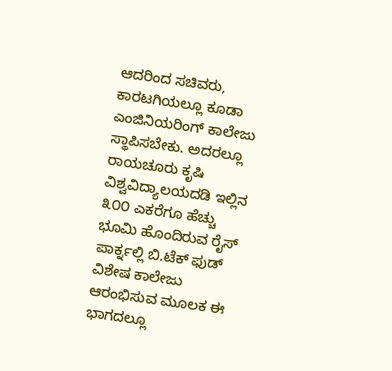ಆದರಿಂದ ಸಚಿವರು, ಕಾರಟಗಿಯಲ್ಲೂ ಕೂಡಾ ಎಂಜಿನಿಯರಿಂಗ್ ಕಾಲೇಜು ಸ್ಥಾಪಿಸಬೇಕು. ಅದರಲ್ಲೂ ರಾಯಚೂರು ಕೃಷಿ ವಿಶ್ವವಿದ್ಯಾಲಯದಡಿ ಇಲ್ಲಿನ ೩೦೦ ಎಕರೆಗೂ ಹೆಚ್ಚು ಭೂಮಿ ಹೊಂದಿರುವ ರೈಸ್ ಪಾರ್ಕ್ನಲ್ಲಿ ಬಿ.ಟೆಕ್ ಫುಡ್ ವಿಶೇಷ ಕಾಲೇಜು ಆರಂಭಿಸುವ ಮೂಲಕ ಈ ಭಾಗದಲ್ಲೂ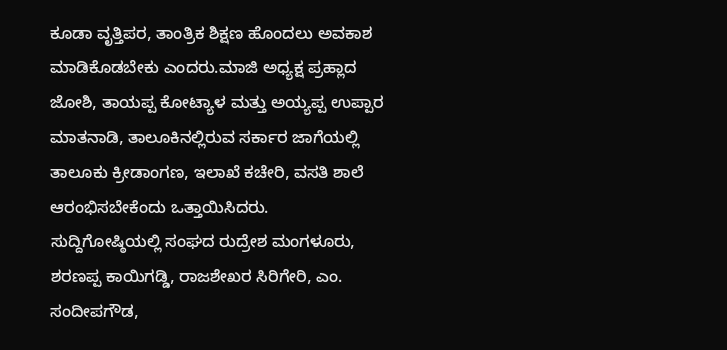ಕೂಡಾ ವೃತ್ತಿಪರ, ತಾಂತ್ರಿಕ ಶಿಕ್ಷಣ ಹೊಂದಲು ಅವಕಾಶ ಮಾಡಿಕೊಡಬೇಕು ಎಂದರು.ಮಾಜಿ ಅಧ್ಯಕ್ಷ ಪ್ರಹ್ಲಾದ ಜೋಶಿ, ತಾಯಪ್ಪ ಕೋಟ್ಯಾಳ ಮತ್ತು ಅಯ್ಯಪ್ಪ ಉಪ್ಪಾರ ಮಾತನಾಡಿ, ತಾಲೂಕಿನಲ್ಲಿರುವ ಸರ್ಕಾರ ಜಾಗೆಯಲ್ಲಿ ತಾಲೂಕು ಕ್ರೀಡಾಂಗಣ, ಇಲಾಖೆ ಕಚೇರಿ, ವಸತಿ ಶಾಲೆ ಆರಂಭಿಸಬೇಕೆಂದು ಒತ್ತಾಯಿಸಿದರು.
ಸುದ್ದಿಗೋಷ್ಠಿಯಲ್ಲಿ ಸಂಘದ ರುದ್ರೇಶ ಮಂಗಳೂರು, ಶರಣಪ್ಪ ಕಾಯಿಗಡ್ಡಿ, ರಾಜಶೇಖರ ಸಿರಿಗೇರಿ, ಎಂ. ಸಂದೀಪಗೌಡ,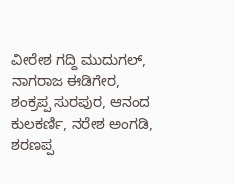ವೀರೇಶ ಗದ್ದಿ ಮುದುಗಲ್, ನಾಗರಾಜ ಈಡಿಗೇರ, ಶಂಕ್ರಪ್ಪ ಸುರಪುರ, ಆನಂದ ಕುಲಕರ್ಣಿ, ನರೇಶ ಅಂಗಡಿ, ಶರಣಪ್ಪ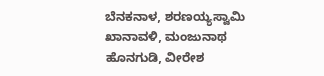ಬೆನಕನಾಳ, ಶರಣಯ್ಯಸ್ವಾಮಿ ಖಾನಾವಳಿ, ಮಂಜುನಾಥ ಹೊನಗುಡಿ, ವೀರೇಶ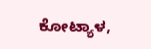ಕೋಟ್ಯಾಳ,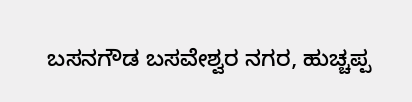ಬಸನಗೌಡ ಬಸವೇಶ್ವರ ನಗರ, ಹುಚ್ಚಪ್ಪ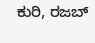ಕುರಿ, ರಜಬ್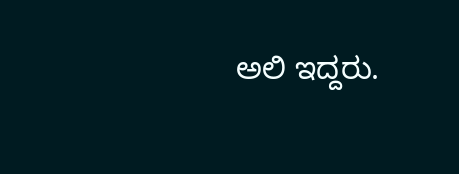ಅಲಿ ಇದ್ದರು.